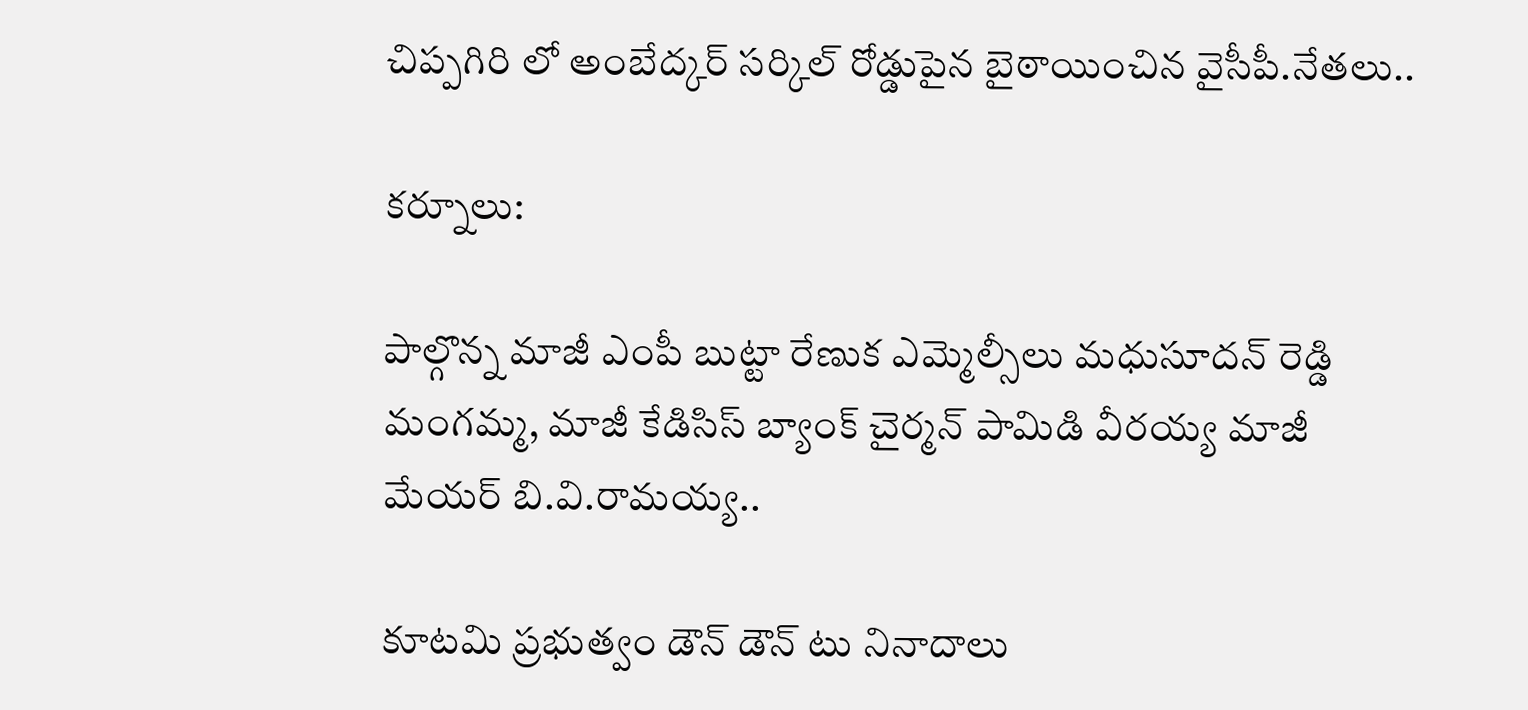చిప్పగిరి లో అంబేద్కర్ సర్కిల్ రోడ్డుపైన బైఠాయించిన వైసీపీ.నేతలు..

కర్నూలు:

పాల్గొన్న మాజీ ఎంపీ బుట్టా రేణుక ఎమ్మెల్సీలు మధుసూదన్ రెడ్డి మంగమ్మ, మాజీ కేడిసిస్ బ్యాంక్ చైర్మన్ పామిడి వీరయ్య మాజీ మేయర్ బి.వి.రామయ్య..

కూటమి ప్రభుత్వం డౌన్ డౌన్ టు నినాదాలు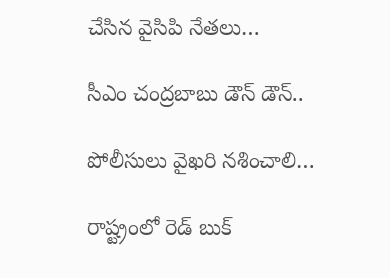చేసిన వైసిపి నేతలు…

సీఎం చంద్రబాబు డౌన్ డౌన్..

పోలీసులు వైఖరి నశించాలి…

రాష్ట్రంలో రెడ్ బుక్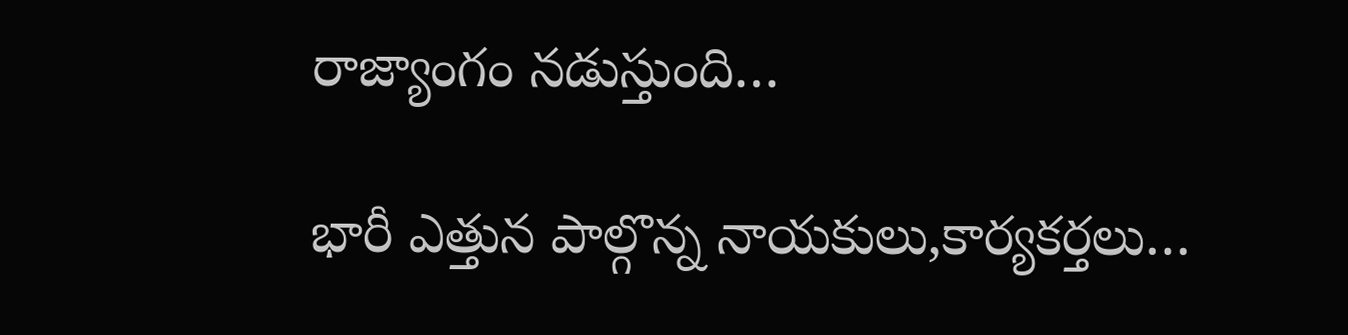రాజ్యాంగం నడుస్తుంది…

భారీ ఎత్తున పాల్గొన్న నాయకులు,కార్యకర్తలు…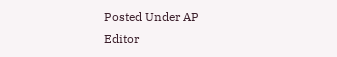Posted Under AP
Editor